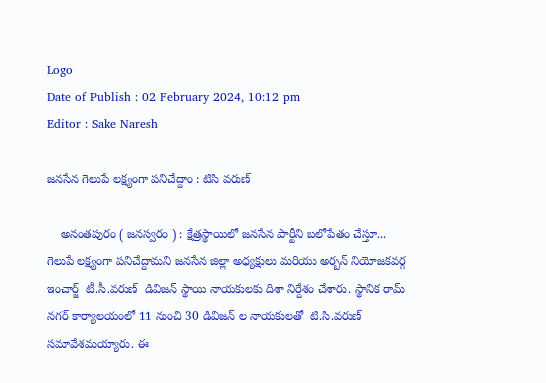Logo
Date of Publish : 02 February 2024, 10:12 pm
Editor : Sake Naresh

జనసేన గెలుపే లక్ష్యంగా పనిచేద్దాం : టిసి వరుణ్

    అనంతపురం ( జనస్వరం ) : క్షేత్రస్థాయిలో జనసేన పార్టీని బలోపేతం చేస్తూ... గెలుపే లక్ష్యంగా పనిచేద్దామని జనసేన జిల్లా అధ్యక్షులు మరియు అర్బన్ నియోజకవర్గ ఇంచార్జ్  టీ.సీ.వరుణ్  డివిజన్ స్థాయి నాయకులకు దిశా నిర్దేశం చేశారు. స్థానిక రామ్ నగర్ కార్యాలయంలో 11 నుంచి 30 డివిజన్ ల నాయకులతో  టి.సి.వరుణ్  సమావేశమయ్యారు. ఈ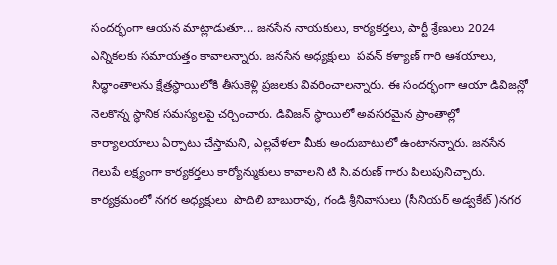సందర్భంగా ఆయన మాట్లాడుతూ... జనసేన నాయకులు, కార్యకర్తలు, పార్టీ శ్రేణులు 2024 ఎన్నికలకు సమాయత్తం కావాలన్నారు. జనసేన అధ్యక్షులు  పవన్ కళ్యాణ్ గారి ఆశయాలు, సిద్ధాంతాలను క్షేత్రస్థాయిలోకి తీసుకెళ్లి ప్రజలకు వివరించాలన్నారు. ఈ సందర్భంగా ఆయా డివిజన్లో నెలకొన్న స్థానిక సమస్యలపై చర్చించారు. డివిజన్ స్థాయిలో అవసరమైన ప్రాంతాల్లో కార్యాలయాలు ఏర్పాటు చేస్తామని, ఎల్లవేళలా మీకు అందుబాటులో ఉంటానన్నారు. జనసేన గెలుపే లక్ష్యంగా కార్యకర్తలు కార్యోన్ముకులు కావాలని టి సి.వరుణ్ గారు పిలుపునిచ్చారు. కార్యక్రమంలో నగర అధ్యక్షులు  పొదిలి బాబురావు, గండి శ్రీనివాసులు (సీనియర్ అడ్వకేట్)నగర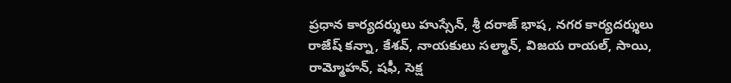ప్రధాన కార్యదర్శులు హుస్సేన్, శ్రీ దరాజ్ భాష, నగర కార్యదర్శులు రాజేష్ కన్నా, కేశవ్, నాయకులు సల్మాన్, విజయ రాయల్, సాయి, రామ్మోహన్, షఫీ, సెక్ష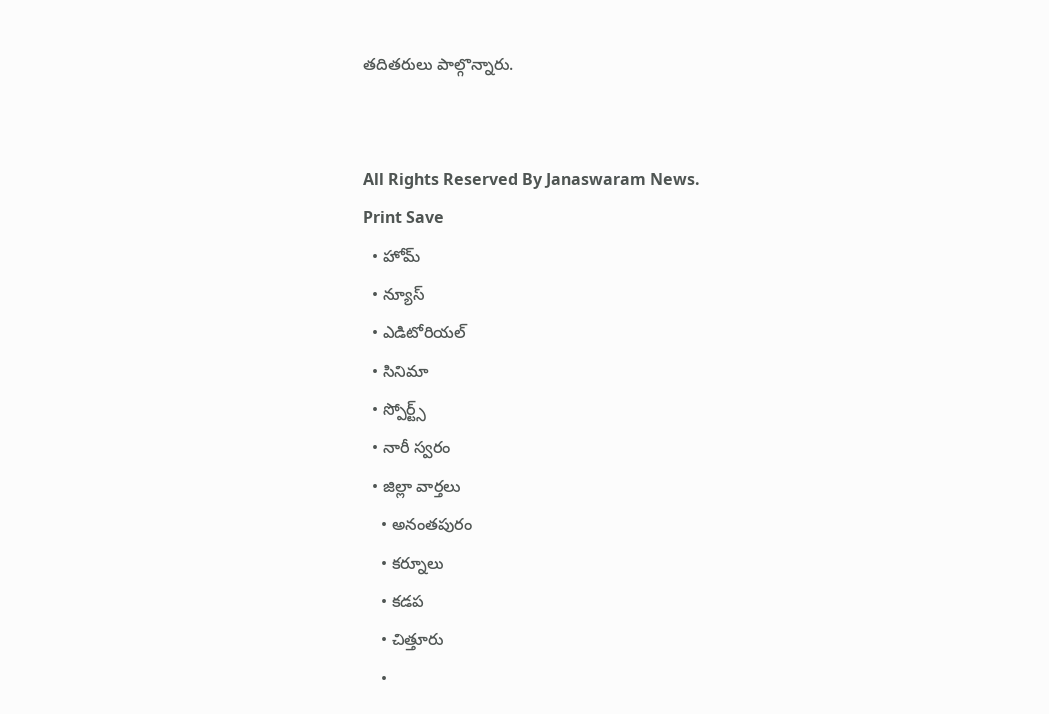తదితరులు పాల్గొన్నారు.


All Rights Reserved By Janaswaram News.
Print Save
  • హోమ్
  • న్యూస్
  • ఎడిటోరియల్
  • సినిమా
  • స్పోర్ట్స్
  • నారీ స్వరం
  • జిల్లా వార్తలు
    • అనంతపురం
    • కర్నూలు
    • కడప
    • చిత్తూరు
    •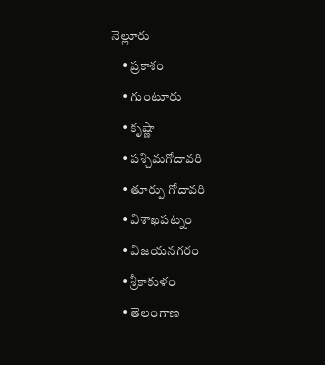నెల్లూరు
    • ప్రకాశం
    • గుంటూరు
    • కృష్ణా
    • పశ్చిమగోదావరి
    • తూర్పు గోదావరి
    • విశాఖపట్నం
    • విజయనగరం
    • శ్రీకాకుళం
    • తెలంగాణ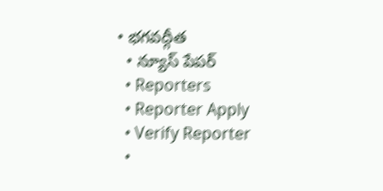• భగవద్గీత
  • న్యూస్ పేపర్
  • Reporters
  • Reporter Apply
  • Verify Reporter
  •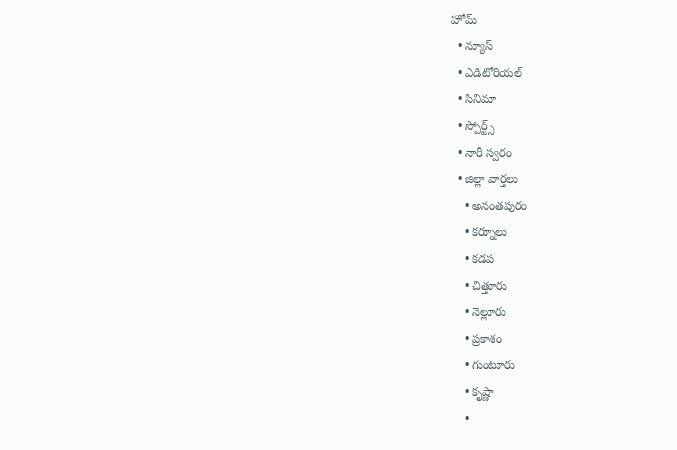హోమ్
  • న్యూస్
  • ఎడిటోరియల్
  • సినిమా
  • స్పోర్ట్స్
  • నారీ స్వరం
  • జిల్లా వార్తలు
    • అనంతపురం
    • కర్నూలు
    • కడప
    • చిత్తూరు
    • నెల్లూరు
    • ప్రకాశం
    • గుంటూరు
    • కృష్ణా
    •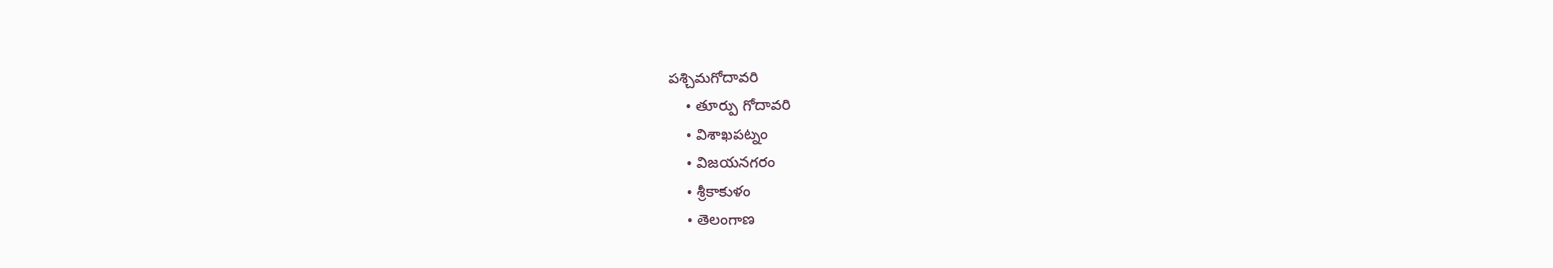పశ్చిమగోదావరి
    • తూర్పు గోదావరి
    • విశాఖపట్నం
    • విజయనగరం
    • శ్రీకాకుళం
    • తెలంగాణ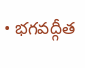• భగవద్గీత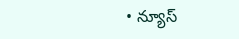• న్యూస్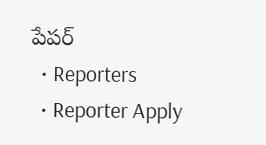పేపర్
  • Reporters
  • Reporter Apply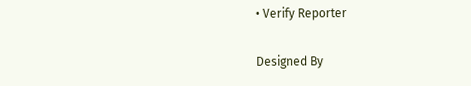• Verify Reporter

Designed By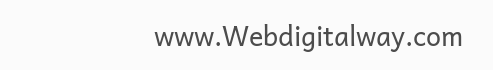www.Webdigitalway.com